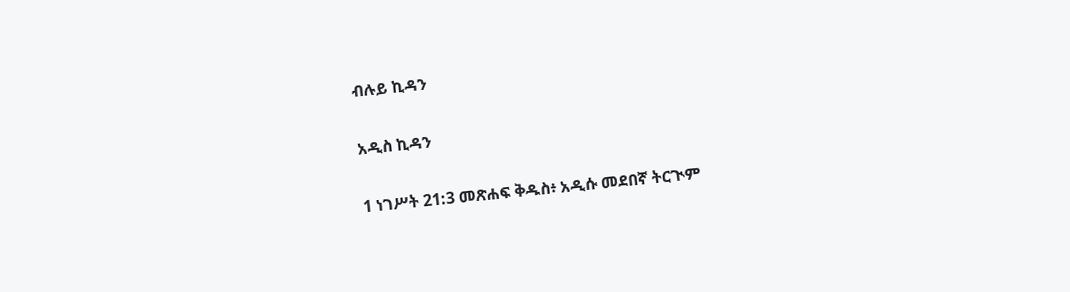ብሉይ ኪዳን

አዲስ ኪዳን

1 ነገሥት 21:3 መጽሐፍ ቅዱስ፥ አዲሱ መደበኛ ትርጒም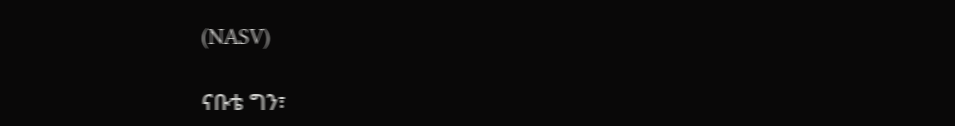(NASV)

ናቡቴ ግን፣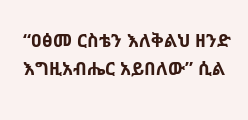“ዐፅመ ርስቴን እለቅልህ ዘንድ እግዚአብሔር አይበለው” ሲል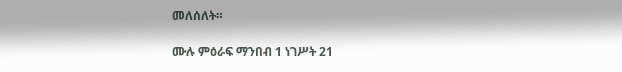መለሰለት።

ሙሉ ምዕራፍ ማንበብ 1 ነገሥት 21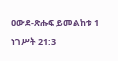ዐውደ-ጽሑፍ ይመልከቱ 1 ነገሥት 21:3